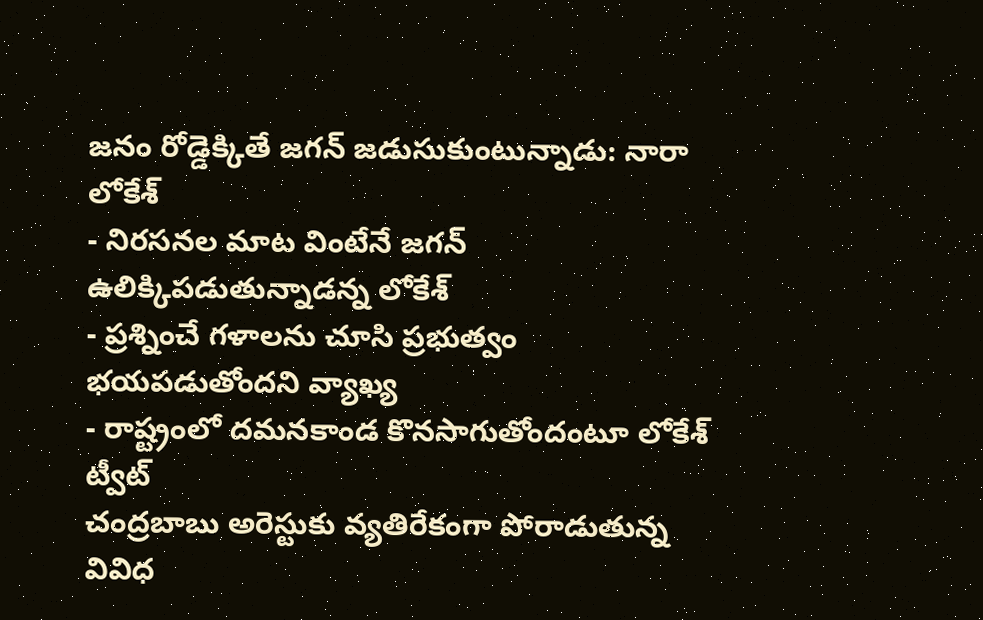జనం రోడ్డెక్కితే జగన్ జడుసుకుంటున్నాడు: నారా లోకేశ్
- నిరసనల మాట వింటేనే జగన్ ఉలిక్కిపడుతున్నాడన్న లోకేశ్
- ప్రశ్నించే గళాలను చూసి ప్రభుత్వం భయపడుతోందని వ్యాఖ్య
- రాష్ట్రంలో దమనకాండ కొనసాగుతోందంటూ లోకేశ్ ట్వీట్
చంద్రబాబు అరెస్టుకు వ్యతిరేకంగా పోరాడుతున్న వివిధ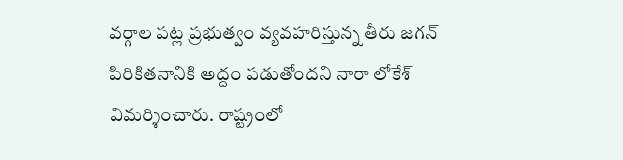వర్గాల పట్ల ప్రభుత్వం వ్యవహరిస్తున్న తీరు జగన్ పిరికితనానికి అద్దం పడుతోందని నారా లోకేశ్ విమర్శించారు. రాష్ట్రంలో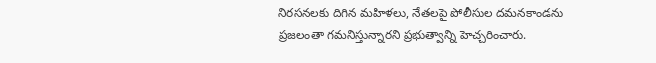నిరసనలకు దిగిన మహిళలు, నేతలపై పోలీసుల దమనకాండను ప్రజలంతా గమనిస్తున్నారని ప్రభుత్వాన్ని హెచ్చరించారు.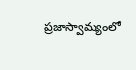ప్రజాస్వామ్యంలో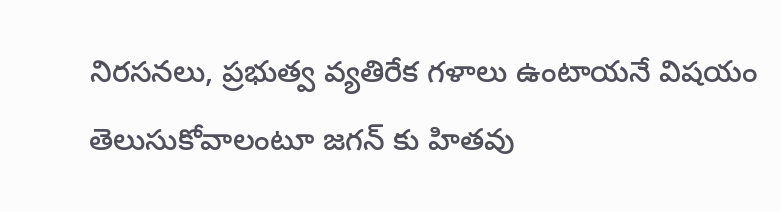నిరసనలు, ప్రభుత్వ వ్యతిరేక గళాలు ఉంటాయనే విషయం తెలుసుకోవాలంటూ జగన్ కు హితవు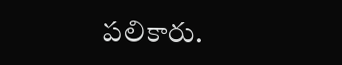పలికారు.